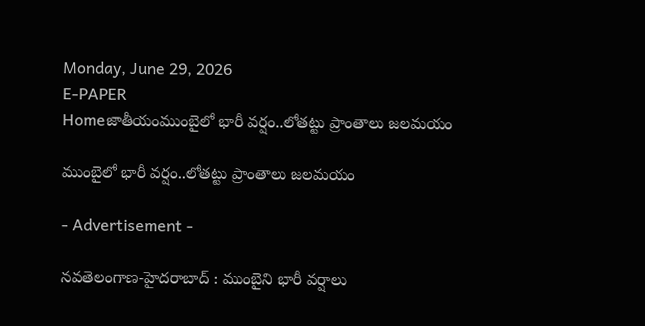Monday, June 29, 2026
E-PAPER
Homeజాతీయంముంబైలో భారీ వర్షం..లోతట్టు ప్రాంతాలు జలమయం

ముంబైలో భారీ వర్షం..లోతట్టు ప్రాంతాలు జలమయం

- Advertisement -

నవతెలంగాణ-హైదరాబాద్ : ముంబైని భారీ వర్షాలు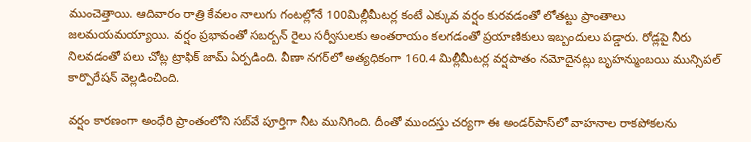ముంచెత్తాయి. ఆదివారం రాత్రి కేవలం నాలుగు గంటల్లోనే 100మిల్లీమీటర్ల కంటే ఎక్కువ వర్షం కురవడంతో లోతట్టు ప్రాంతాలు జలమయమయ్యాయి. వర్షం ప్రభావంతో సబర్బన్ రైలు సర్వీసులకు అంతరాయం కలగడంతో ప్రయాణికులు ఇబ్బందులు పడ్డారు. రోడ్లపై నీరు నిలవడంతో పలు చోట్ల ట్రాఫిక్‌ జామ్‌ ఏర్పడింది. వీణా నగర్‌లో అత్యధికంగా 160.4 మిల్లీమీటర్ల వర్షపాతం నమోదైనట్లు బృహన్ముంబయి మున్సిపల్ కార్పొరేషన్ వెల్లడించింది.

వర్షం కారణంగా అంధేరి ప్రాంతంలోని సబ్‌వే పూర్తిగా నీట మునిగింది. దీంతో ముందస్తు చర్యగా ఈ అండర్‌పాస్‌లో వాహనాల రాకపోకలను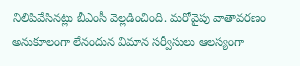నిలిపివేసినట్లు బీఎంసీ వెల్లడించింది. మరోవైపు వాతావరణం అనుకూలంగా లేనందున విమాన సర్వీసులు ఆలస్యంగా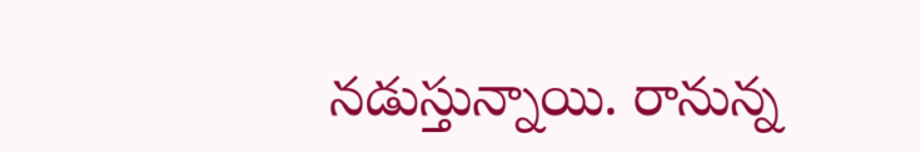నడుస్తున్నాయి. రానున్న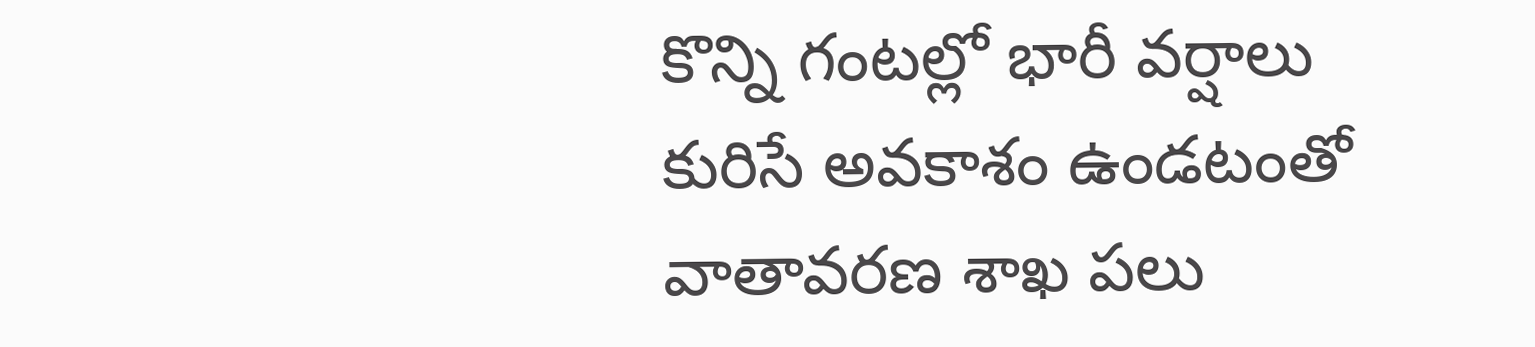కొన్ని గంటల్లో భారీ వర్షాలు కురిసే అవకాశం ఉండటంతో వాతావరణ శాఖ పలు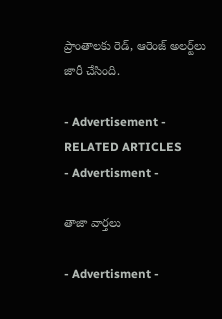ప్రాంతాలకు రెడ్‌, ఆరెంజ్‌ అలర్ట్‌లు జారీ చేసింది.

- Advertisement -
RELATED ARTICLES
- Advertisment -

తాజా వార్తలు

- Advertisment -